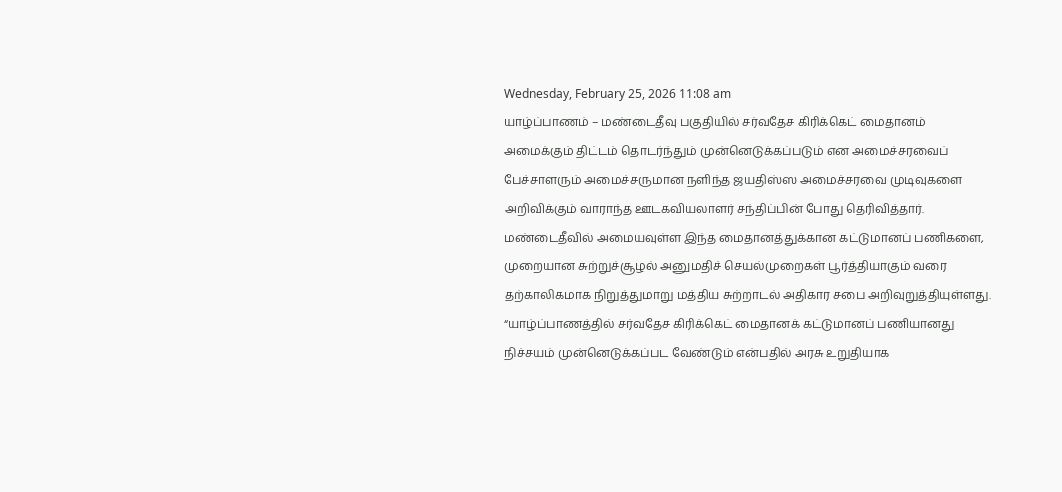Wednesday, February 25, 2026 11:08 am
யாழ்ப்பாணம் – மண்டைதீவு பகுதியில் சர்வதேச கிரிக்கெட் மைதானம் அமைக்கும் திட்டம் தொடர்ந்தும் முன்னெடுக்கப்படும் என அமைச்சரவைப் பேச்சாளரும் அமைச்சருமான நளிந்த ஜயதிஸ்ஸ அமைச்சரவை முடிவுகளை அறிவிக்கும் வாராந்த ஊடகவியலாளர் சந்திப்பின் போது தெரிவித்தார்.
மண்டைதீவில் அமையவுள்ள இந்த மைதானத்துக்கான கட்டுமானப் பணிகளை, முறையான சுற்றுச்சூழல் அனுமதிச் செயல்முறைகள் பூர்த்தியாகும் வரை தற்காலிகமாக நிறுத்துமாறு மத்திய சுற்றாடல் அதிகார சபை அறிவுறுத்தியுள்ளது.
“யாழ்ப்பாணத்தில் சர்வதேச கிரிக்கெட் மைதானக் கட்டுமானப் பணியானது நிச்சயம் முன்னெடுக்கப்பட வேண்டும் என்பதில் அரசு உறுதியாக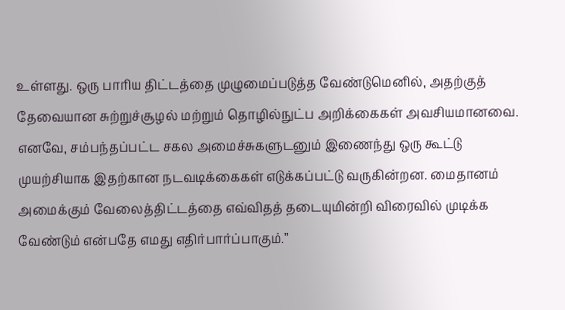உள்ளது. ஒரு பாரிய திட்டத்தை முழுமைப்படுத்த வேண்டுமெனில், அதற்குத் தேவையான சுற்றுச்சூழல் மற்றும் தொழில்நுட்ப அறிக்கைகள் அவசியமானவை.
எனவே, சம்பந்தப்பட்ட சகல அமைச்சுகளுடனும் இணைந்து ஒரு கூட்டு முயற்சியாக இதற்கான நடவடிக்கைகள் எடுக்கப்பட்டு வருகின்றன. மைதானம் அமைக்கும் வேலைத்திட்டத்தை எவ்விதத் தடையுமின்றி விரைவில் முடிக்க வேண்டும் என்பதே எமது எதிர்பார்ப்பாகும்.”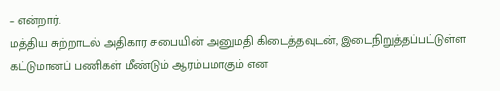– என்றார்.
மத்திய சுற்றாடல் அதிகார சபையின் அனுமதி கிடைத்தவுடன், இடைநிறுத்தப்பட்டுள்ள கட்டுமானப் பணிகள் மீண்டும் ஆரம்பமாகும் என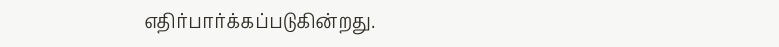எதிர்பார்க்கப்படுகின்றது.